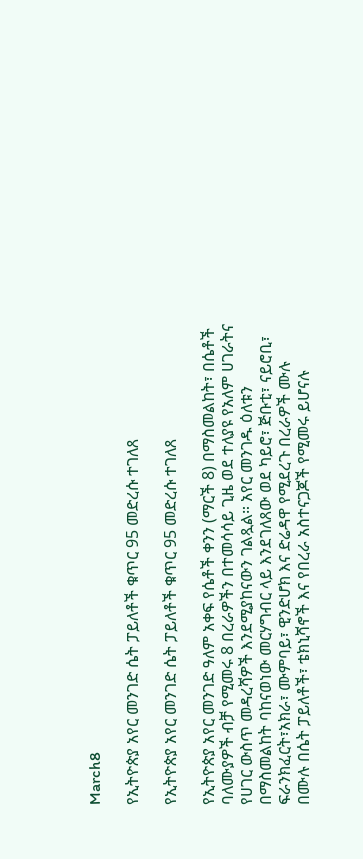March8

የኢትዮጵያ አየር መንገድ ሴት ፓይለቶች ቁጥር 95 መድረሱ ተገለጸ

የኢትዮጵያ አየር መንገድ ሴት ፓይለቶች ቁጥር 95 መድረሱ ተገለጸ

የኢትዮጵያ አየር መንገድ ዓለም አቀፍ የሴቶች ቀንን (ማርች 8) በማስመልከት፣ በሴቶች ባለሙያዎች ብቻ የሚመሩ 8 በረራዎችን በተመሳሳይ ጊዜ ወደ ተለያዩ የአለም ሀገራትና የሀገር ውስጥ መዳረሻዎች እንደሚያከናውን ገልጿል። አየር መንገዱ ዕለቱን በማስመልከት ባከናወነው መርሃግብር ላይ እንደገለጸው ወደ ካይሮ፣ ጅቡቲ፣ ናይሮቢ፣ ፍራንክፈርት፣አክራ፣ ሙምባይ፣ ዊንድሆክ እና ድሬዳዋ የሚደረጉ በረራዎች ሙሉ በሙሉ በሴት ፓይለቶች፣ ቴክኒሻኖች እና የበረራ አስተናጋጆች የሚመሩ ይሆናሉ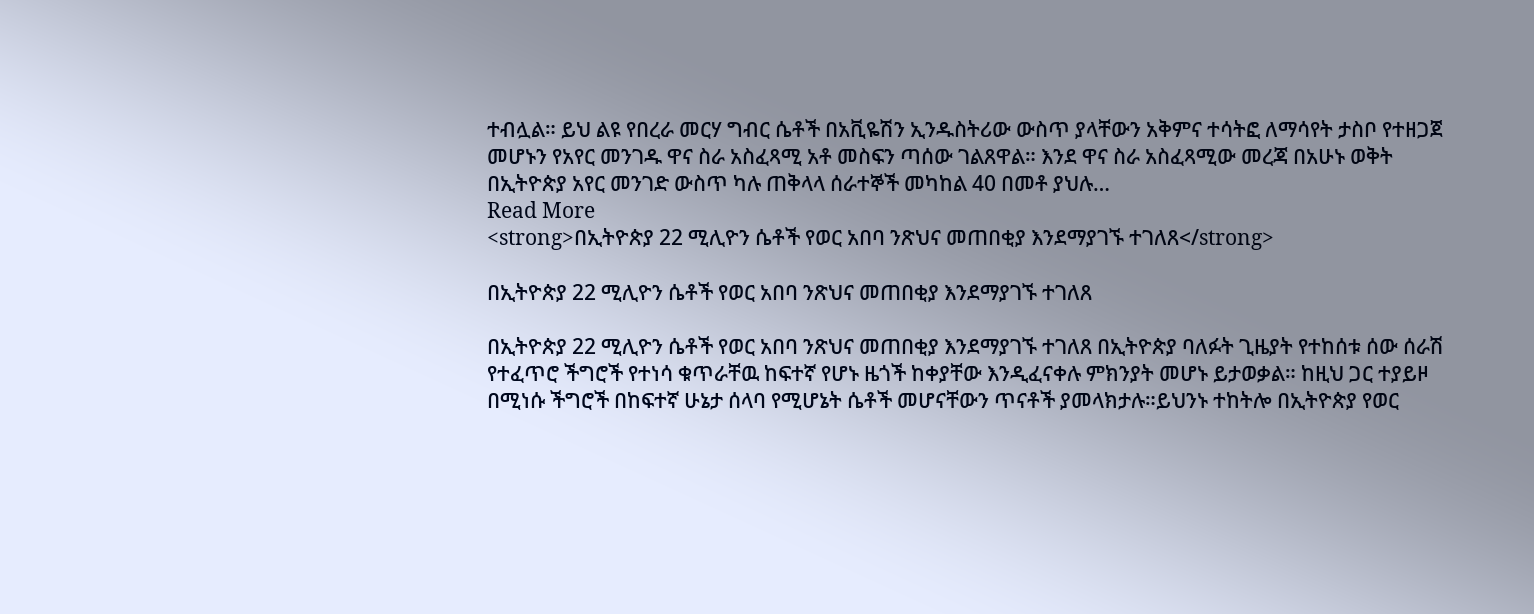ተብሏል። ይህ ልዩ የበረራ መርሃ ግብር ሴቶች በአቪዬሽን ኢንዱስትሪው ውስጥ ያላቸውን አቅምና ተሳትፎ ለማሳየት ታስቦ የተዘጋጀ መሆኑን የአየር መንገዱ ዋና ስራ አስፈጻሚ አቶ መስፍን ጣሰው ገልጸዋል። እንደ ዋና ስራ አስፈጻሚው መረጃ በአሁኑ ወቅት በኢትዮጵያ አየር መንገድ ውስጥ ካሉ ጠቅላላ ሰራተኞች መካከል 40 በመቶ ያህሉ…
Read More
<strong>በኢትዮጵያ 22 ሚሊዮን ሴቶች የወር አበባ ንጽህና መጠበቂያ እንደማያገኙ ተገለጸ</strong>

በኢትዮጵያ 22 ሚሊዮን ሴቶች የወር አበባ ንጽህና መጠበቂያ እንደማያገኙ ተገለጸ

በኢትዮጵያ 22 ሚሊዮን ሴቶች የወር አበባ ንጽህና መጠበቂያ እንደማያገኙ ተገለጸ በኢትዮጵያ ባለፉት ጊዜያት የተከሰቱ ሰው ሰራሽ የተፈጥሮ ችግሮች የተነሳ ቁጥራቸዉ ከፍተኛ የሆኑ ዜጎች ከቀያቸው እንዲፈናቀሉ ምክንያት መሆኑ ይታወቃል። ከዚህ ጋር ተያይዞ በሚነሱ ችግሮች በከፍተኛ ሁኔታ ሰላባ የሚሆኔት ሴቶች መሆናቸውን ጥናቶች ያመላክታሉ።ይህንኑ ተከትሎ በኢትዮጵያ የወር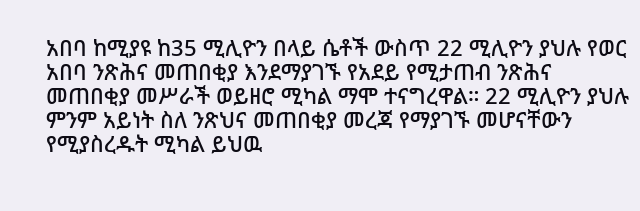አበባ ከሚያዩ ከ35 ሚሊዮን በላይ ሴቶች ውስጥ 22 ሚሊዮን ያህሉ የወር አበባ ንጽሕና መጠበቂያ እንደማያገኙ የአደይ የሚታጠብ ንጽሕና መጠበቂያ መሥራች ወይዘሮ ሚካል ማሞ ተናግረዋል። 22 ሚሊዮን ያህሉ ምንም አይነት ስለ ንጽህና መጠበቂያ መረጃ የማያገኙ መሆናቸውን የሚያስረዱት ሚካል ይህዉ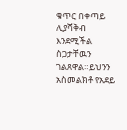ቁጥር በቀጣይ ሊያሻቅብ እንደሚችል ስጋታቸዉን ገልጸዋል።ይህንን አስመልክቶ የአደይ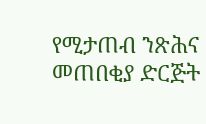የሚታጠብ ንጽሕና መጠበቂያ ድርጅት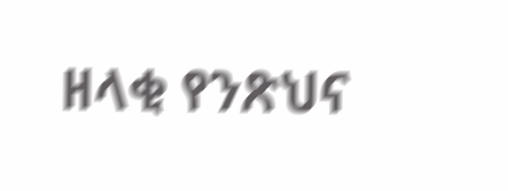ዘላቂ የንጽህና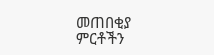መጠበቂያ ምርቶችን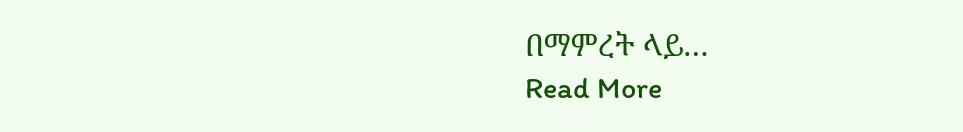በማምረት ላይ…
Read More